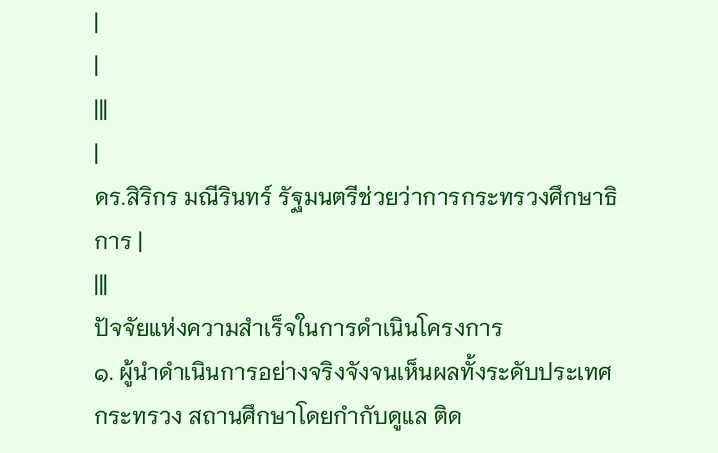|
|
|||
|
ดร.สิริกร มณีรินทร์ รัฐมนตรีช่วยว่าการกระทรวงศึกษาธิการ |
|||
ปัจจัยแห่งความสำเร็จในการดำเนินโครงการ
๑. ผู้นำดำเนินการอย่างจริงจังจนเห็นผลทั้งระดับประเทศ กระทรวง สถานศึกษาโดยกำกับดูแล ติด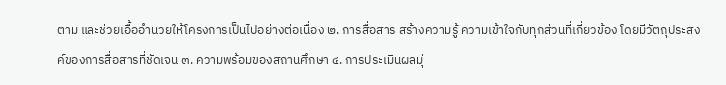ตาม และช่วยเอื้ออำนวยให้โครงการเป็นไปอย่างต่อเนื่อง ๒. การสื่อสาร สร้างความรู้ ความเข้าใจกับทุกส่วนที่เกี่ยวข้อง โดยมีวัตถุประสงค์ของการสื่อสารที่ชัดเจน ๓. ความพร้อมของสถานศึกษา ๔. การประเมินผลมุ่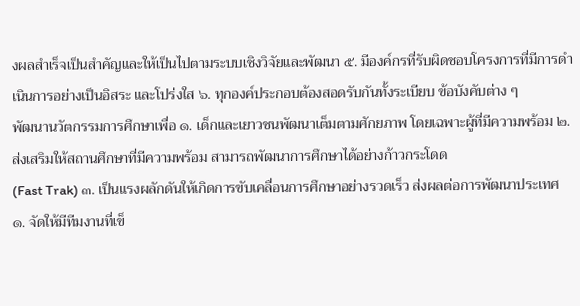งผลสำเร็จเป็นสำคัญและให้เป็นไปตามระบบเชิงวิจัยและพัฒนา ๕. มีองค์กรที่รับผิดชอบโครงการที่มีการดำเนินการอย่างเป็นอิสระ และโปร่งใส ๖. ทุกองค์ประกอบต้องสอดรับกันทั้งระเบียบ ข้อบังคับต่าง ๆ
พัฒนานวัตกรรมการศึกษาเพื่อ ๑. เด็กและเยาวชนพัฒนาเต็มตามศักยภาพ โดยเฉพาะผู้ที่มีความพร้อม ๒.
ส่งเสริมให้สถานศึกษาที่มีความพร้อม สามารถพัฒนาการศึกษาได้อย่างก้าวกระโดด
(Fast Trak) ๓. เป็นแรงผลักดันให้เกิดการขับเคลื่อนการศึกษาอย่างรวดเร็ว ส่งผลต่อการพัฒนาประเทศ
๑. จัดให้มีทีมงานที่เข็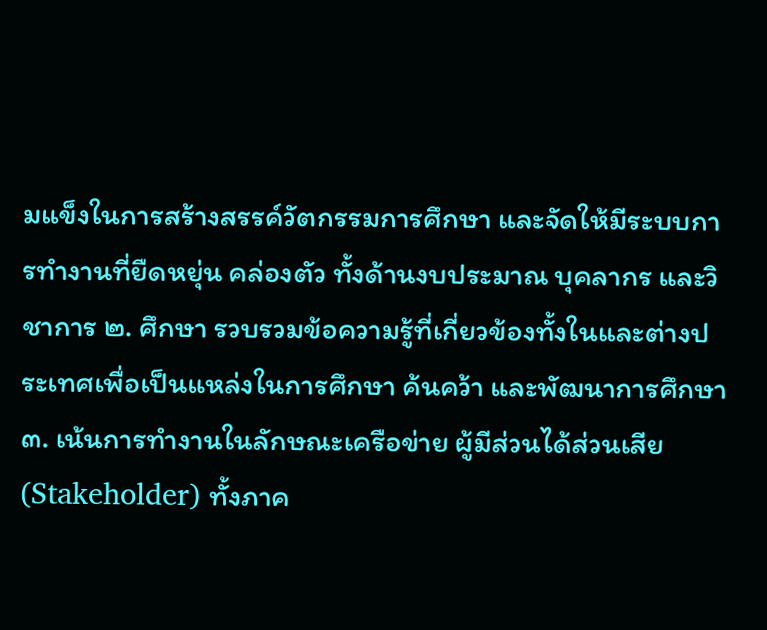มแข็งในการสร้างสรรค์วัตกรรมการศึกษา และจัดให้มีระบบการทำงานที่ยืดหยุ่น คล่องตัว ทั้งด้านงบประมาณ บุคลากร และวิชาการ ๒. ศึกษา รวบรวมข้อความรู้ที่เกี่ยวข้องทั้งในและต่างประเทศเพื่อเป็นแหล่งในการศึกษา ค้นคว้า และพัฒนาการศึกษา ๓. เน้นการทำงานในลักษณะเครือข่าย ผู้มีส่วนได้ส่วนเสีย (Stakeholder) ทั้งภาค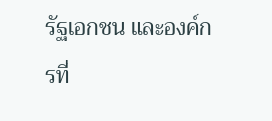รัฐเอกชน และองค์กรที่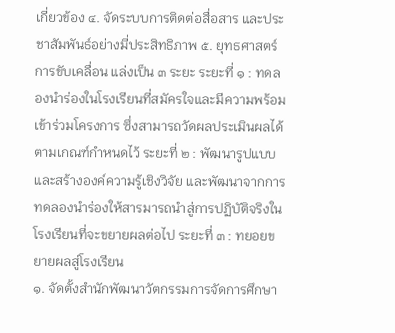เกี่ยวข้อง ๔. จัดระบบการติดต่อสื่อสาร และประชาสัมพันธ์อย่างมี่ประสิทธิภาพ ๕. ยุทธศาสตร์การขับเคลื่อน แล่งเป็น ๓ ระยะ ระยะที่ ๑ : ทดลองนำร่องในโรงเรียนที่สมัครใจและมีความพร้อมเข้าร่วมโครงการ ซึ่งสามารถวัดผลประเมินผลได้ตามเกณฑ์กำหนดไว้ ระยะที่ ๒ : พัฒนารูปแบบและสร้างองค์ความรู้เชิงวิจัย และพัฒนาจากการทดลองนำร่องให้สารมารถนำสู่การปฏิบัติจริงในโรงเรียนที่จะขยายผลต่อไป ระยะที่ ๓ : ทยอยขยายผลสู่โรงเรียน
๑. จัดตั้งสำนักพัฒนาวัตกรรมการจัดการศึกษา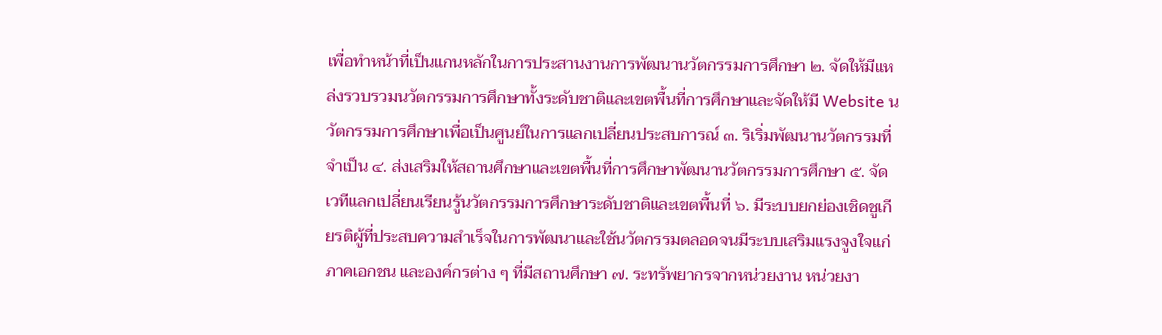เพื่อทำหน้าที่เป็นแกนหลักในการประสานงานการพัฒนานวัตกรรมการศึกษา ๒. จัดให้มีแหล่งรวบรวมนวัตกรรมการศึกษาทั้งระดับชาติและเขตพื้นที่การศึกษาและจัดให้มี Website นวัตกรรมการศึกษาเพื่อเป็นศูนย์ในการแลกเปลี่ยนประสบการณ์ ๓. ริเริ่มพัฒนานวัตกรรมที่จำเป็น ๔. ส่งเสริมให้สถานศึกษาและเขตพื้นที่การศึกษาพัฒนานวัตกรรมการศึกษา ๕. จัดเวทีแลกเปลี่ยนเรียนรู้นวัตกรรมการศึกษาระดับชาติและเขตพื้นที่ ๖. มีระบบยกย่องเชิดชูเกียรติผู้ที่ประสบความสำเร็จในการพัฒนาและใช้นวัตกรรมตลอดจนมีระบบเสริมแรงจูงใจแก่ภาคเอกชน และองค์กรต่าง ๆ ที่มีสถานศึกษา ๗. ระทรัพยากรจากหน่วยงาน หน่วยงา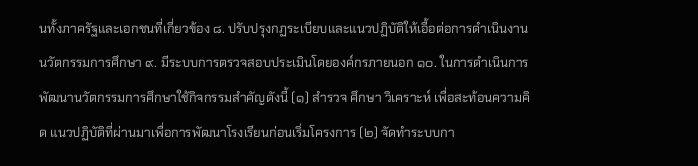นทั้งภาครัฐและเอกชนที่เกี่ยวข้อง ๘. ปรับปรุงกฏระเบียบและแนวปฏิบัติให้เอื้อต่อการดำเนินงานนวัตกรรมการศึกษา ๙. มีระบบการตรวจสอบประเมินโดยองค์กรภายนอก ๑๐. ในการดำเนินการพัฒนานวัตกรรมการศึกษาใช้กิจกรรมสำคัญดังนี้ (๑) สำรวจ ศึกษา วิเคราะห์ เพื่อสะท้อนความคิด แนวปฏิบัติที่ผ่านมาเพื่อการพัฒนาโรงเรียนก่อนเริ่มโครงการ (๒) จัดทำระบบกา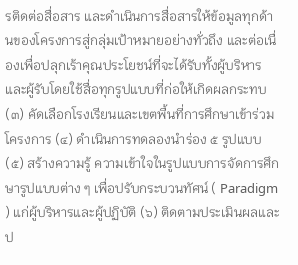รติดต่อสื่อสาร และดำเนินการสื่อสารให้ข้อมูลทุกด้านของโครงการสู่กลุ่มเป้าหมายอย่างทั่วถึง และต่อเนื่องเพื่อปลุกเร้าคุณประโยชน์ที่จะได้รับทั้งผู้บริหารและผู้รับโดยใช้สื่อทุกรูปแบบที่ก่อให้เกิดผลกระทบ (๓) คัดเลือกโรงเรียนและเขตพื้นที่การศึกษาเข้าร่วมโครงการ (๔) ดำเนินการทดลองนำร่อง ๕ รูปแบบ (๕) สร้างความรู้ ความเข้าใจในรูปแบบการจัดการศึกษารูปแบบต่าง ๆ เพื่อปรับกระบวนทัศน์ ( Paradigm ) แก่ผู้บริหารและผู้ปฏิบัติ (๖) ติดตามประเมินผลและป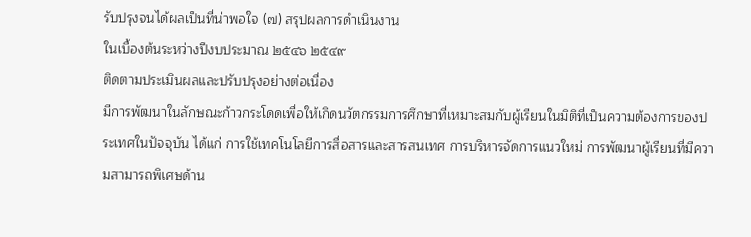รับปรุงจนได้ผลเป็นที่น่าพอใจ (๗) สรุปผลการดำเนินงาน
ในเบื้องต้นระหว่างปีงบประมาณ ๒๕๔๖ ๒๕๔๙
ติดตามประเมินผลและปรับปรุงอย่างต่อเนื่อง
มีการพัฒนาในลักษณะก้าวกระโดดเพื่อให้เกิดนวัตกรรมการศึกษาที่เหมาะสมกับผู้เรียนในมิติที่เป็นความต้องการของประเทศในปัจจุบัน ได้แก่ การใช้เทคโนโลยีการสื่อสารและสารสนเทศ การบริหารจัดการแนวใหม่ การพัฒนาผู้เรียนที่มีความสามารถพิเศษด้าน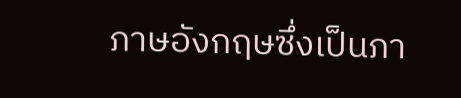ภาษอังกฤษซึ่งเป็นภา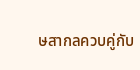ษสากลควบคู่กับ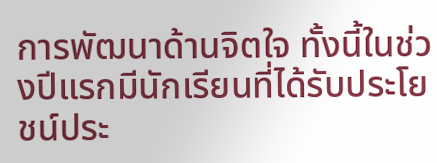การพัฒนาด้านจิตใจ ทั้งนี้ในช่วงปีแรกมีนักเรียนที่ได้รับประโยชน์ประ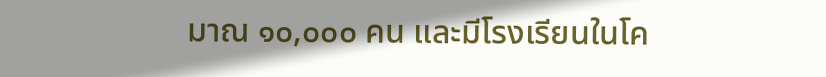มาณ ๑๐,๐๐๐ คน และมีโรงเรียนในโค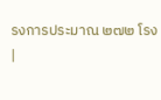รงการประมาณ ๒๗๒ โรง
|